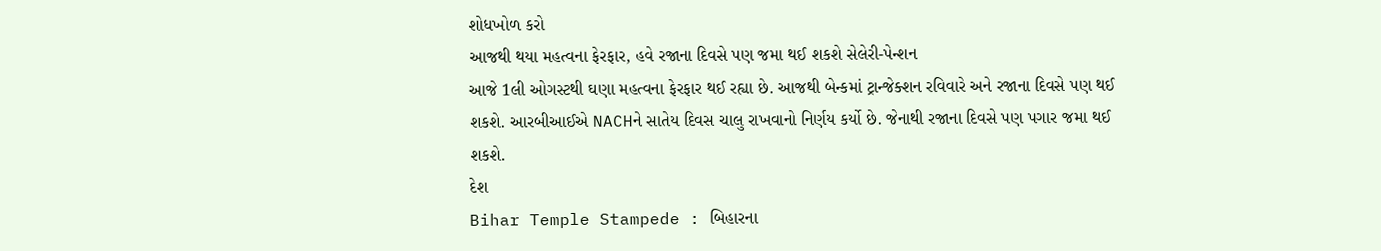શોધખોળ કરો
આજથી થયા મહત્વના ફેરફાર, હવે રજાના દિવસે પણ જમા થઈ શકશે સેલેરી-પેન્શન
આજે 1લી ઓગસ્ટથી ઘણા મહત્વના ફેરફાર થઈ રહ્યા છે. આજથી બેન્કમાં ટ્રાન્જેક્શન રવિવારે અને રજાના દિવસે પણ થઈ શકશે. આરબીઆઈએ NACHને સાતેય દિવસ ચાલુ રાખવાનો નિર્ણય કર્યો છે. જેનાથી રજાના દિવસે પણ પગાર જમા થઈ શકશે.
દેશ
Bihar Temple Stampede : બિહારના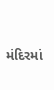મંદિરમાં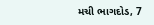મચી ભાગદોડ, 7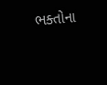ભક્તોના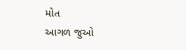મોત
આગળ જુઓ